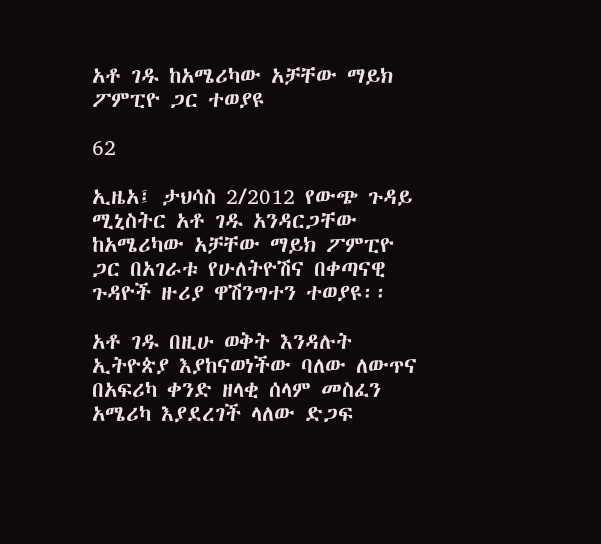አቶ ገዱ ከአሜሪካው አቻቸው ማይክ ፖምፒዮ ጋር ተወያዩ

62

ኢዜአ፤ ታህሳስ 2/2012 የውጭ ጉዳይ ሚኒስትር አቶ ገዱ አንዳርጋቸው ከአሜሪካው አቻቸው ማይክ ፖምፒዮ ጋር በአገራቱ የሁለትዮሽና በቀጣናዊ ጉዳዮች ዙሪያ ዋሽንግተን ተወያዩ፡፡

አቶ ገዱ በዚሁ ወቅት እንዳሉት ኢትዮጵያ እያከናወነችው ባለው ለውጥና በአፍሪካ ቀንድ ዘላቂ ሰላም መስፈን አሜሪካ እያደረገች ላለው ድጋፍ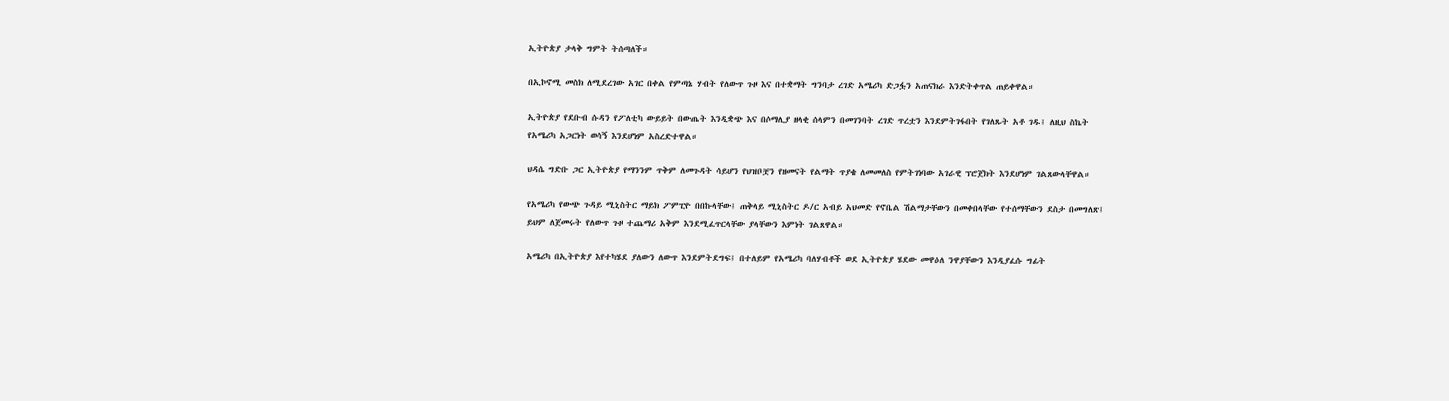ኢትዮጵያ ታላቅ ግምት ትሰጣለች።

በኢኮኖሚ መስክ ለሚደረገው አገር በቀል የምጣኔ ሃብት የለውጥ ጉዞ እና በተቋማት ግንባታ ረገድ አሜሪካ ድጋፏን አጠናክራ እንድትቀጥል ጠይቀዋል።

ኢትዮጵያ የደቡብ ሱዳን የፖለቲካ ውይይት በውጤት እንዲቋጭ እና በሶማሊያ ዘላቂ ሰላምን በመገንባት ረገድ ጥረቷን እንደምትገፋበት የገለጹት አቶ ገዱ፤ ለዚህ ስኬት የአሜሪካ አጋርነት ወሳኝ እንደሆነም አስረድተዋል።

ህዳሴ ግድቡ ጋር ኢትዮጵያ የማንንም ጥቅም ለመጉዳት ሳይሆን የህዝቦቿን የዘመናት የልማት ጥያቄ ለመመለስ የምትገነባው አገራዊ ፕሮጀክት እንደሆነም ገልጸውላቸዋል።

የአሜሪካ የውጭ ጉዳይ ሚኒስትር ማይክ ፖምፒዮ በበኩላቸው፤ ጠቅላይ ሚኒስትር ዶ/ር አብይ አህመድ የኖቤል ሽልማታቸውን በመቀበላቸው የተሰማቸውን ደስታ በመግለጽ፤ ይህም ለጀመሩት የለውጥ ጉዞ ተጨማሪ አቅም እንደሚፈጥርላቸው ያላቸውን እምነት ገልጸዋል።

አሜሪካ በኢትዮጵያ እየተካሄደ ያለውን ለውጥ እንደምትደግፍ፤ በተለይም የአሜሪካ ባለሃብቶች ወደ ኢትዮጵያ ሄደው መዋዕለ ንዋያቸውን እንዲያፈሱ ግፊት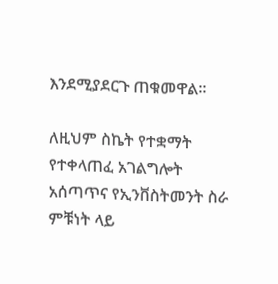እንደሚያደርጉ ጠቁመዋል።

ለዚህም ስኬት የተቋማት የተቀላጠፈ አገልግሎት አሰጣጥና የኢንቨስትመንት ስራ ምቹነት ላይ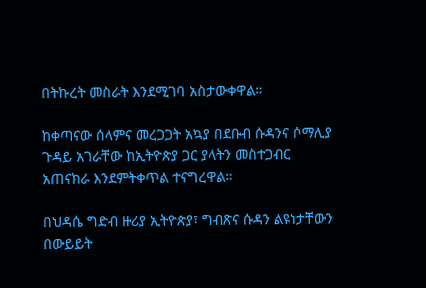በትኩረት መስራት እንደሚገባ አስታውቀዋል።

ከቀጣናው ሰላምና መረጋጋት አኳያ በደቡብ ሱዳንና ሶማሊያ ጉዳይ አገራቸው ከኢትዮጵያ ጋር ያላትን መስተጋብር አጠናክራ እንደምትቀጥል ተናግረዋል።

በህዳሴ ግድብ ዙሪያ ኢትዮጵያ፣ ግብጽና ሱዳን ልዩነታቸውን በውይይት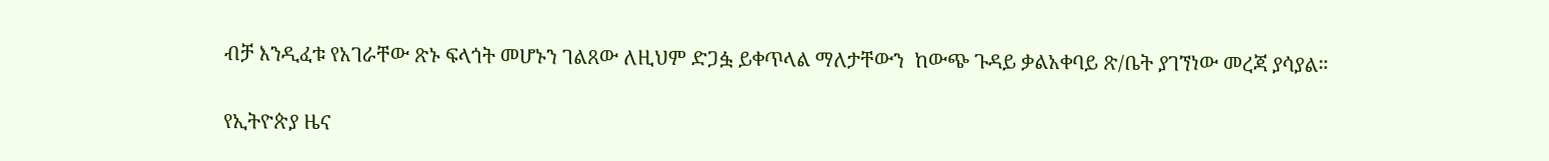ብቻ እንዲፈቱ የአገራቸው ጽኑ ፍላጎት መሆኑን ገልጸው ለዚህም ድጋፏ ይቀጥላል ማለታቸውን  ከውጭ ጉዳይ ቃልአቀባይ ጽ/ቤት ያገኘነው መረጃ ያሳያል።

የኢትዮጵያ ዜና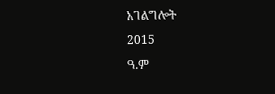አገልግሎት
2015
ዓ.ም